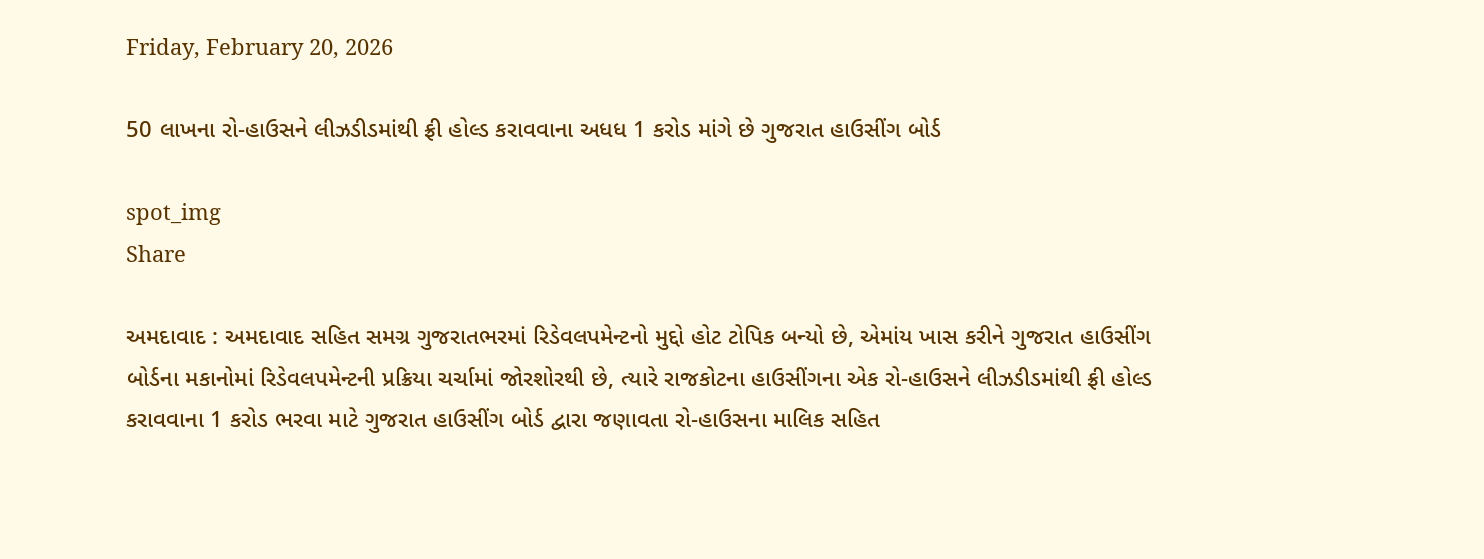Friday, February 20, 2026

50 લાખના રો-હાઉસને લીઝડીડમાંથી ફ્રી હોલ્ડ કરાવવાના અધધ 1 કરોડ માંગે છે ગુજરાત હાઉસીંગ બોર્ડ

spot_img
Share

અમદાવાદ : અમદાવાદ સહિત સમગ્ર ગુજરાતભરમાં રિડેવલપમેન્ટનો મુદ્દો હોટ ટોપિક બન્યો છે, એમાંય ખાસ કરીને ગુજરાત હાઉસીંગ બોર્ડના મકાનોમાં રિડેવલપમેન્ટની પ્રક્રિયા ચર્ચામાં જોરશોરથી છે, ત્યારે રાજકોટના હાઉસીંગના એક રો-હાઉસને લીઝડીડમાંથી ફ્રી હોલ્ડ કરાવવાના 1 કરોડ ભરવા માટે ગુજરાત હાઉસીંગ બોર્ડ દ્વારા જણાવતા રો-હાઉસના માલિક સહિત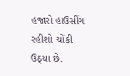હજારો હાઉસીંગ રહીશો ચોંકી ઉઠ્યા છે.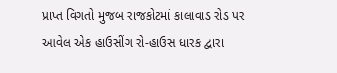પ્રાપ્ત વિગતો મુજબ રાજકોટમાં કાલાવાડ રોડ પર આવેલ એક હાઉસીંગ રો-હાઉસ ધારક દ્વારા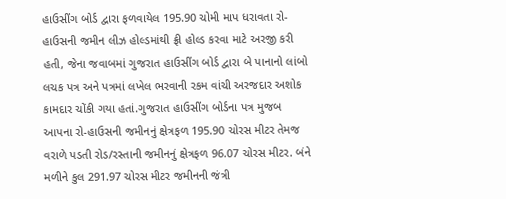હાઉસીંગ બોર્ડ દ્વારા ફળવાયેલ 195.90 ચોમી માપ ધરાવતા રો-હાઉસની જમીન લીઝ હોલ્ડમાંથી ફ્રી હોલ્ડ કરવા માટે અરજી કરી હતી, જેના જવાબમાં ગુજરાત હાઉસીંગ બોર્ડ દ્વારા બે પાનાનો લાંબો લચક પત્ર અને પત્રમાં લખેલ ભરવાની રકમ વાંચી અરજદાર અશોક કામદાર ચોંકી ગયા હતાં.ગુજરાત હાઉસીંગ બોર્ડના પત્ર મુજબ આપના રો-હાઉસની જમીનનું ક્ષેત્રફળ 195.90 ચોરસ મીટર તેમજ વરાળે પડતી રોડ/રસ્તાની જમીનનું ક્ષેત્રફળ 96.07 ચોરસ મીટર. બંને મળીને કુલ 291.97 ચોરસ મીટર જમીનની જંત્રી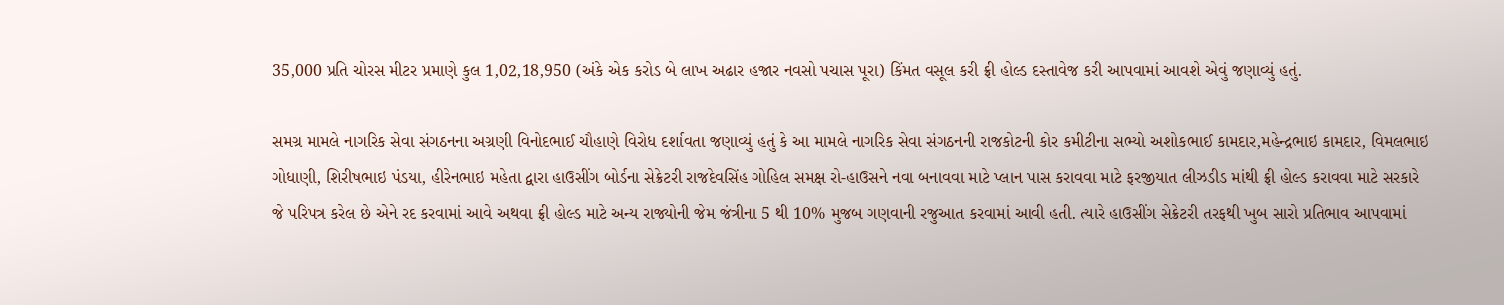35,000 પ્રતિ ચોરસ મીટર પ્રમાણે કુલ 1,02,18,950 (અંકે એક કરોડ બે લાખ અઢાર હજાર નવસો પચાસ પૂરા) કિંમત વસૂલ કરી ફ્રી હોલ્ડ દસ્તાવેજ કરી આપવામાં આવશે એવું જણાવ્યું હતું.

સમગ્ર મામલે નાગરિક સેવા સંગઠનના અગ્રણી વિનોદભાઈ ચૌહાણે વિરોધ દર્શાવતા જણાવ્યું હતું કે આ મામલે નાગરિક સેવા સંગઠનની રાજકોટની કોર કમીટીના સભ્યો અશોકભાઈ કામદાર,મહેન્દ્રભાઇ કામદાર, વિમલભાઇ ગોધાણી, શિરીષભાઇ પંડયા, હીરેનભાઇ મહેતા દ્વારા હાઉસીંગ બોર્ડના સેક્રેટરી રાજદેવસિંહ ગોહિલ સમક્ષ રો-હાઉસને નવા બનાવવા માટે પ્લાન પાસ કરાવવા માટે ફરજીયાત લીઝડીડ માંથી ફ્રી હોલ્ડ કરાવવા માટે સરકારે જે પરિપત્ર કરેલ છે એને રદ કરવામાં આવે અથવા ફ્રી હોલ્ડ માટે અન્ય રાજ્યોની જેમ જંત્રીના 5 થી 10% મુજબ ગણવાની રજુઆત કરવામાં આવી હતી. ત્યારે હાઉસીંગ સેક્રેટરી તરફથી ખુબ સારો પ્રતિભાવ આપવામાં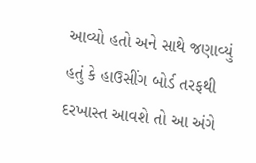આવ્યો હતો અને સાથે જણાવ્યું હતું કે હાઉસીંગ બોર્ડ તરફથી દરખાસ્ત આવશે તો આ અંગે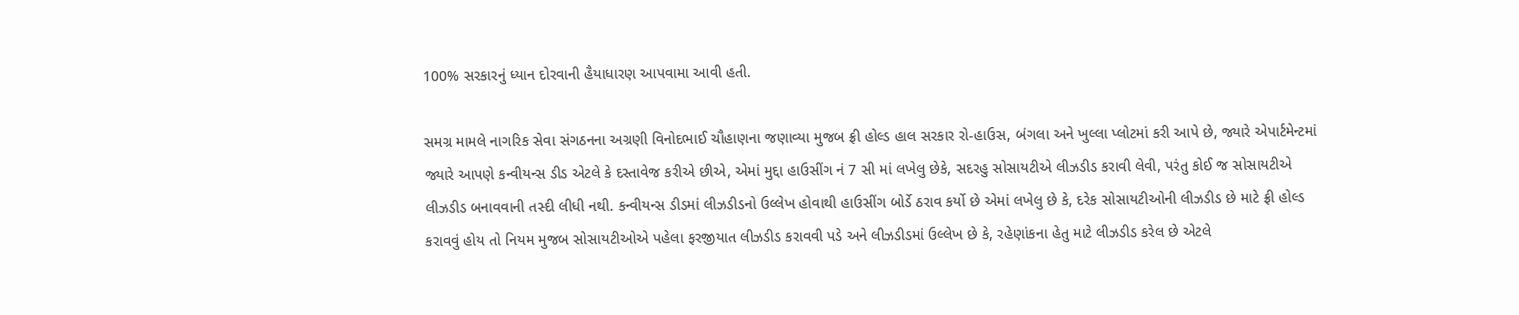100% સરકારનું ધ્યાન દોરવાની હૈયાધારણ આપવામા આવી હતી.

સમગ્ર મામલે નાગરિક સેવા સંગઠનના અગ્રણી વિનોદભાઈ ચૌહાણના જણાવ્યા મુજબ ફ્રી હોલ્ડ હાલ સરકાર રો-હાઉસ, બંગલા અને ખુલ્લા પ્લોટમાં કરી આપે છે, જ્યારે એપાર્ટમેન્ટમાં જ્યારે આપણે કન્વીયન્સ ડીડ એટલે કે દસ્તાવેજ કરીએ છીએ, એમાં મુદ્દા હાઉસીંગ નં 7 સી માં લખેલુ છેકે, સદરહુ સોસાયટીએ લીઝડીડ કરાવી લેવી, પરંતુ કોઈ જ સોસાયટીએ લીઝડીડ બનાવવાની તસ્દી લીધી નથી. કન્વીયન્સ ડીડમાં લીઝડીડનો ઉલ્લેખ હોવાથી હાઉસીંગ બોર્ડે ઠરાવ કર્યો છે એમાં લખેલુ છે કે, દરેક સોસાયટીઓની લીઝડીડ છે માટે ફ્રી હોલ્ડ કરાવવું હોય તો નિયમ મુજબ સોસાયટીઓએ પહેલા ફરજીયાત લીઝડીડ કરાવવી પડે અને લીઝડીડમાં ઉલ્લેખ છે કે, રહેણાંકના હેતુ માટે લીઝડીડ કરેલ છે એટલે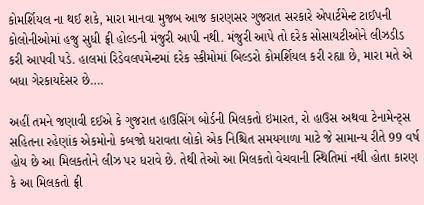કોમર્શિયલ ના થઈ શકે, મારા માનવા મુજબ આજ કારણસર ગુજરાત સરકારે એપાર્ટમેન્ટ ટાઈપની કોલોનીઓમાં હજુ સુધી ફ્રી હોલ્ડની મંજુરી આપી નથી. મંજુરી આપે તો દરેક સોસાયટીઓને લીઝડીડ કરી આપવી પડે. હાલમાં રિડેવલપમેન્ટમાં દરેક સ્કીમોમાં બિલ્ડરો કોમર્શિયલ કરી રહ્યા છે, મારા મતે એ બધા ગેરકાયદેસર છે….

અહીં તમને જણાવી દઈએ કે ગુજરાત હાઉસિંગ બોર્ડની મિલકતો ઇમારત, રો હાઉસ અથવા ટેનામેન્ટ્સ સહિતના રહેણાંક એકમોનો કબજો ધરાવતા લોકો એક નિશ્ચિત સમયગાળા માટે જે સામાન્ય રીતે 99 વર્ષ હોય છે આ મિલકતોને લીઝ પર ધરાવે છે. તેથી તેઓ આ મિલકતો વેચવાની સ્થિતિમાં નથી હોતા કારણ કે આ મિલકતો ફ્રી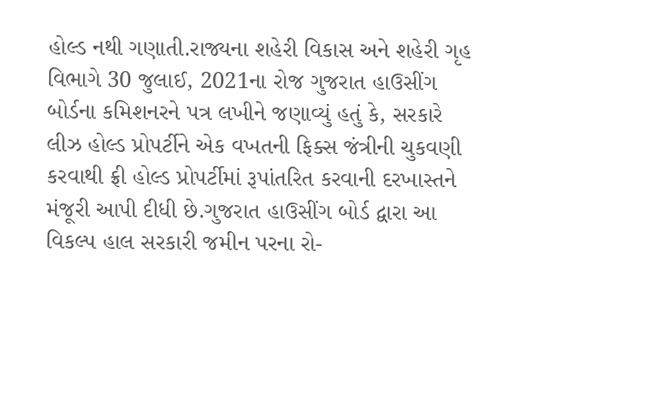હોલ્ડ નથી ગણાતી.રાજ્યના શહેરી વિકાસ અને શહેરી ગૃહ વિભાગે 30 જુલાઈ, 2021ના રોજ ગુજરાત હાઉસીંગ બોર્ડના કમિશનરને પત્ર લખીને જણાવ્યું હતું કે, સરકારે લીઝ હોલ્ડ પ્રોપર્ટીને એક વખતની ફિક્સ જંત્રીની ચુકવણી કરવાથી ફ્રી હોલ્ડ પ્રોપર્ટીમાં રૂપાંતરિત કરવાની દરખાસ્તને મંજૂરી આપી દીધી છે.ગુજરાત હાઉસીંગ બોર્ડ દ્વારા આ વિકલ્પ હાલ સરકારી જમીન પરના રો-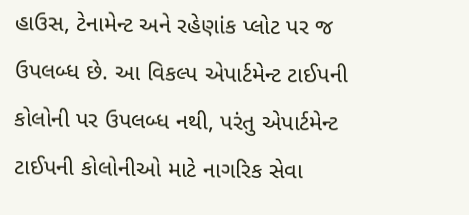હાઉસ, ટેનામેન્ટ અને રહેણાંક પ્લોટ પર જ ઉપલબ્ધ છે. આ વિકલ્પ એપાર્ટમેન્ટ ટાઈપની કોલોની પર ઉપલબ્ધ નથી, પરંતુ એપાર્ટમેન્ટ ટાઈપની કોલોનીઓ માટે નાગરિક સેવા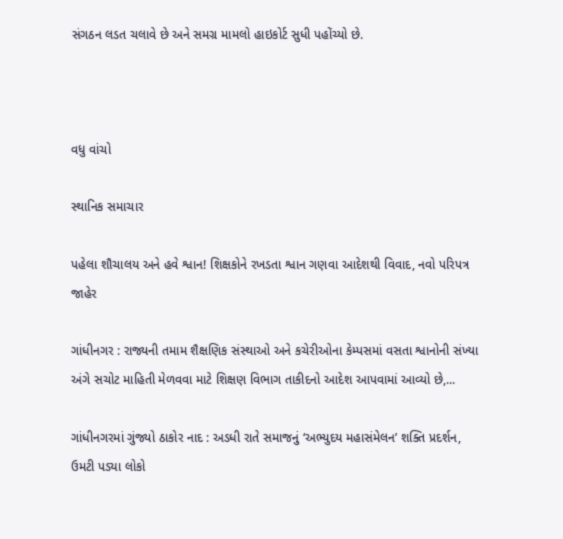સંગઠન લડત ચલાવે છે અને સમગ્ર મામલો હાઇકોર્ટ સુધી પહોંચ્યો છે.



વધુ વાંચો

સ્થાનિક સમાચાર

પહેલા શૌચાલય અને હવે શ્વાન! શિક્ષકોને રખડતા શ્વાન ગણવા આદેશથી વિવાદ, નવો પરિપત્ર જાહેર

ગાંધીનગર : રાજ્યની તમામ શૈક્ષણિક સંસ્થાઓ અને કચેરીઓના કેમ્પસમાં વસતા શ્વાનોની સંખ્યા અંગે સચોટ માહિતી મેળવવા માટે શિક્ષણ વિભાગ તાકીદનો આદેશ આપવામાં આવ્યો છે,...

ગાંધીનગરમાં ગુંજ્યો ઠાકોર નાદ : અડધી રાતે સમાજનું ‘અભ્યુદય મહાસંમેલન’ શક્તિ પ્રદર્શન, ઉમટી પડ્યા લોકો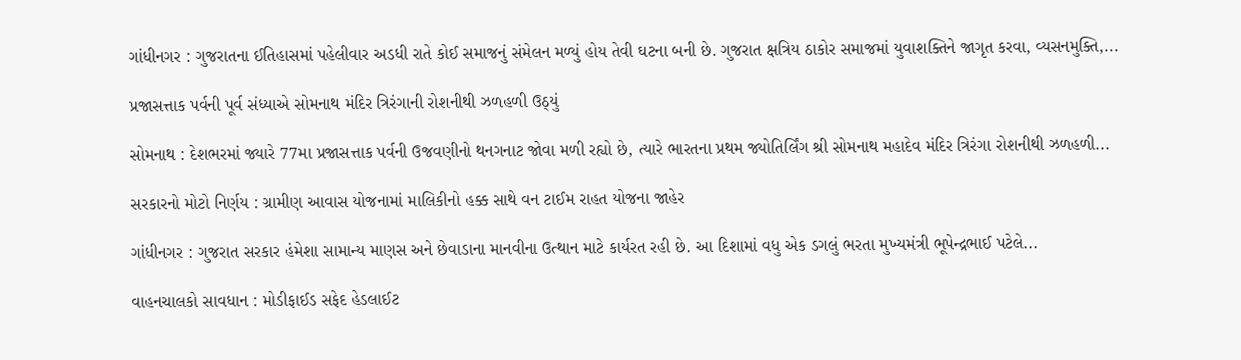ગાંધીનગર : ગુજરાતના ઈતિહાસમાં પહેલીવાર અડધી રાતે કોઈ સમાજનું સંમેલન મળ્યું હોય તેવી ઘટના બની છે. ગુજરાત ક્ષત્રિય ઠાકોર સમાજમાં યુવાશક્તિને જાગૃત કરવા, વ્યસનમુક્તિ,...

પ્રજાસત્તાક પર્વની પૂર્વ સંધ્યાએ સોમનાથ મંદિર ત્રિરંગાની રોશનીથી ઝળહળી ઉઠ્યું

સોમનાથ : દેશભરમાં જ્યારે 77મા પ્રજાસત્તાક પર્વની ઉજવણીનો થનગનાટ જોવા મળી રહ્યો છે, ત્યારે ભારતના પ્રથમ જ્યોતિર્લિંગ શ્રી સોમનાથ મહાદેવ મંદિર ત્રિરંગા રોશનીથી ઝળહળી...

સરકારનો મોટો નિર્ણય : ગ્રામીણ આવાસ યોજનામાં માલિકીનો હક્ક સાથે વન ટાઈમ રાહત યોજના જાહેર

ગાંધીનગર : ગુજરાત સરકાર હંમેશા સામાન્ય માણસ અને છેવાડાના માનવીના ઉત્થાન માટે કાર્યરત રહી છે. આ દિશામાં વધુ એક ડગલું ભરતા મુખ્યમંત્રી ભૂપેન્દ્રભાઈ પટેલે...

વાહનચાલકો સાવધાન : મોડીફાઈડ સફેદ હેડલાઈટ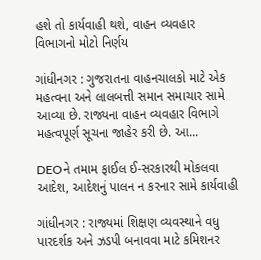હશે તો કાર્યવાહી થશે, વાહન વ્યવહાર વિભાગનો મોટો નિર્ણય

ગાંધીનગર : ગુજરાતના વાહનચાલકો માટે એક મહત્વના અને લાલબત્તી સમાન સમાચાર સામે આવ્યા છે. રાજ્યના વાહન વ્યવહાર વિભાગે મહત્વપૂર્ણ સૂચના જાહેર કરી છે. આ...

DEOને તમામ ફાઈલ ઈ-સરકારથી મોકલવા આદેશ, આદેશનું પાલન ન કરનાર સામે કાર્યવાહી

ગાંધીનગર : રાજ્યમાં શિક્ષણ વ્યવસ્થાને વધુ પારદર્શક અને ઝડપી બનાવવા માટે કમિશનર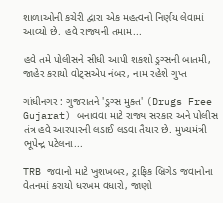શાળાઓની કચેરી દ્વારા એક મહત્વનો નિર્ણય લેવામાં આવ્યો છે. હવે રાજ્યની તમામ...

હવે તમે પોલીસને સીધી આપી શકશો ડ્રગ્સની બાતમી, જાહેર કરાયો વોટ્સએપ નંબર, નામ રહેશે ગુપ્ત

ગાંધીનગર : ગુજરાતને 'ડ્રગ્સ મુક્ત' (Drugs Free Gujarat) બનાવવા માટે રાજ્ય સરકાર અને પોલીસ તંત્ર હવે આરપારની લડાઈ લડવા તૈયાર છે. મુખ્યમંત્રી ભૂપેન્દ્ર પટેલના...

TRB જવાનો માટે ખુશખબર, ટ્રાફિક બ્રિગેડ જવાનોના વેતનમાં કરાયો ધરખમ વધારો, જાણો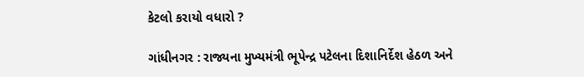કેટલો કરાયો વધારો ?

ગાંધીનગર : રાજ્યના મુખ્યમંત્રી ભૂપેન્દ્ર પટેલના દિશાનિર્દેશ હેઠળ અને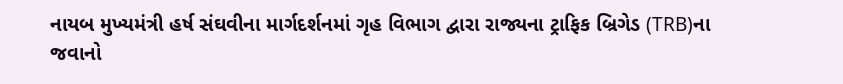નાયબ મુખ્યમંત્રી હર્ષ સંઘવીના માર્ગદર્શનમાં ગૃહ વિભાગ દ્વારા રાજ્યના ટ્રાફિક બ્રિગેડ (TRB)ના જવાનો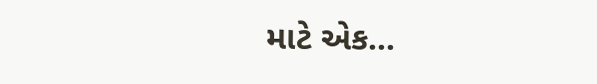માટે એક...